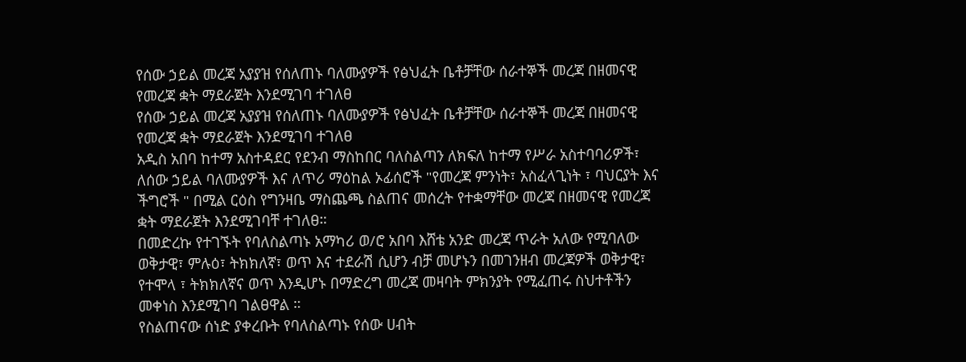የሰው ኃይል መረጃ አያያዝ የሰለጠኑ ባለሙያዎች የፅህፈት ቤቶቻቸው ሰራተኞች መረጃ በዘመናዊ የመረጃ ቋት ማደራጀት እንደሚገባ ተገለፀ
የሰው ኃይል መረጃ አያያዝ የሰለጠኑ ባለሙያዎች የፅህፈት ቤቶቻቸው ሰራተኞች መረጃ በዘመናዊ የመረጃ ቋት ማደራጀት እንደሚገባ ተገለፀ
አዲስ አበባ ከተማ አስተዳደር የደንብ ማስከበር ባለስልጣን ለክፍለ ከተማ የሥራ አስተባባሪዎች፣ ለሰው ኃይል ባለሙያዎች እና ለጥሪ ማዕከል ኦፊሰሮች "የመረጃ ምንነት፣ አስፈላጊነት ፣ ባህርያት እና ችግሮች " በሚል ርዕስ የግንዛቤ ማስጨጫ ስልጠና መሰረት የተቋማቸው መረጃ በዘመናዊ የመረጃ ቋት ማደራጀት እንደሚገባቸ ተገለፀ።
በመድረኩ የተገኙት የባለስልጣኑ አማካሪ ወ/ሮ አበባ እሸቴ አንድ መረጃ ጥራት አለው የሚባለው ወቅታዊ፣ ምሉዕ፣ ትክክለኛ፣ ወጥ እና ተደራሽ ሲሆን ብቻ መሆኑን በመገንዘብ መረጃዎች ወቅታዊ፣ የተሞላ ፣ ትክክለኛና ወጥ እንዲሆኑ በማድረግ መረጃ መዛባት ምክንያት የሚፈጠሩ ስህተቶችን መቀነስ እንደሚገባ ገልፀዋል ።
የስልጠናው ሰነድ ያቀረቡት የባለስልጣኑ የሰው ሀብት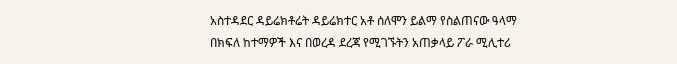አስተዳደር ዳይሬክቶሬት ዳይሬክተር አቶ ሰለሞን ይልማ የስልጠናው ዓላማ በክፍለ ከተማዎች እና በወረዳ ደረጃ የሚገኙትን አጠቃላይ ፖራ ሚሊተሪ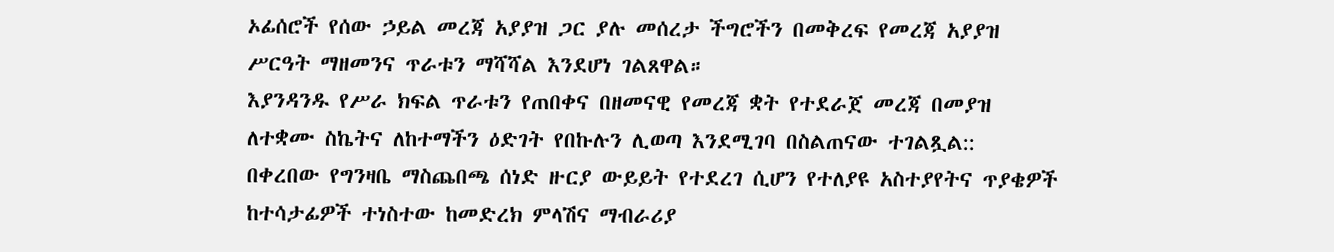ኦፊሰሮች የሰው ኃይል መረጃ አያያዝ ጋር ያሉ መሰረታ ችግሮችን በመቅረፍ የመረጃ አያያዝ ሥርዓት ማዘመንና ጥራቱን ማሻሻል እንደሆነ ገልጸዋል።
እያንዳንዱ የሥራ ክፍል ጥራቱን የጠበቀና በዘመናዊ የመረጃ ቋት የተደራጀ መረጃ በመያዝ ለተቋሙ ስኬትና ለከተማችን ዕድገት የበኩሉን ሊወጣ እንደሚገባ በስልጠናው ተገልጿል::
በቀረበው የግንዛቤ ማስጨበጫ ሰነድ ዙርያ ውይይት የተደረገ ሲሆን የተለያዩ አስተያየትና ጥያቄዎች ከተሳታፊዎች ተነስተው ከመድረክ ምላሽና ማብራሪያ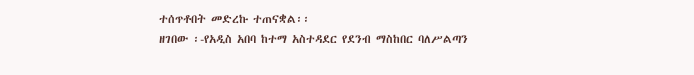ተሰጥቶበት መድረኩ ተጠናቋል፡፡
ዘገበው ፡-የአዲስ አበባ ከተማ አስተዳደር የደንብ ማስከበር ባለሥልጣን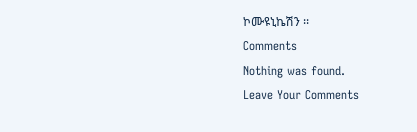ኮሙዩኒኬሽን ፡፡
Comments
Nothing was found.
Leave Your Comments